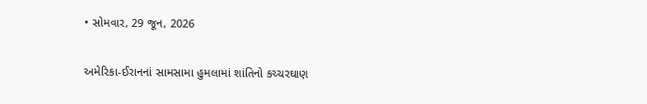• સોમવાર, 29 જૂન, 2026

અમેરિકા-ઈરાનનાં સામસામા હુમલામાં શાંતિનો કચ્ચરઘાણ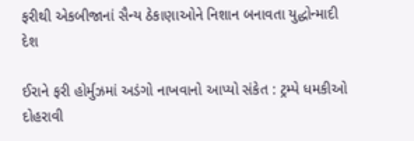ફરીથી એકબીજાનાં સૈન્ય ઠેકાણાઓને નિશાન બનાવતા યુદ્ધોન્માદી દેશ

ઈરાને ફરી હોર્મુઝમાં અડંગો નાખવાનો આપ્યો સંકેત : ટ્રમ્પે ધમકીઓ દોહરાવી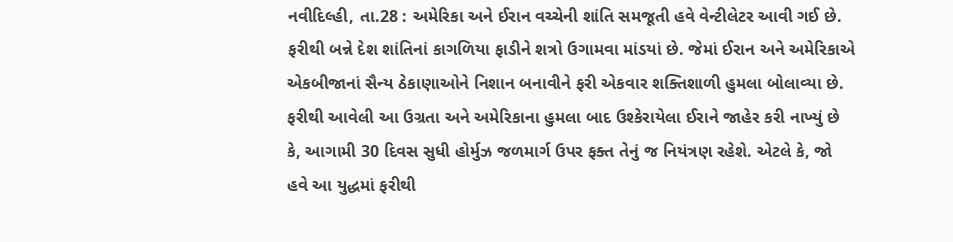નવીદિલ્હી, તા.28 : અમેરિકા અને ઈરાન વચ્ચેની શાંતિ સમજૂતી હવે વેન્ટીલેટર આવી ગઈ છે. ફરીથી બન્ને દેશ શાંતિનાં કાગળિયા ફાડીને શત્રો ઉગામવા માંડયાં છે. જેમાં ઈરાન અને અમેરિકાએ એકબીજાનાં સૈન્ય ઠેકાણાઓને નિશાન બનાવીને ફરી એકવાર શક્તિશાળી હુમલા બોલાવ્યા છે. ફરીથી આવેલી આ ઉગ્રતા અને અમેરિકાના હુમલા બાદ ઉશ્કેરાયેલા ઈરાને જાહેર કરી નાખ્યું છે કે, આગામી 30 દિવસ સુધી હોર્મુઝ જળમાર્ગ ઉપર ફક્ત તેનું જ નિયંત્રણ રહેશે. એટલે કે, જો હવે આ યુદ્ધમાં ફરીથી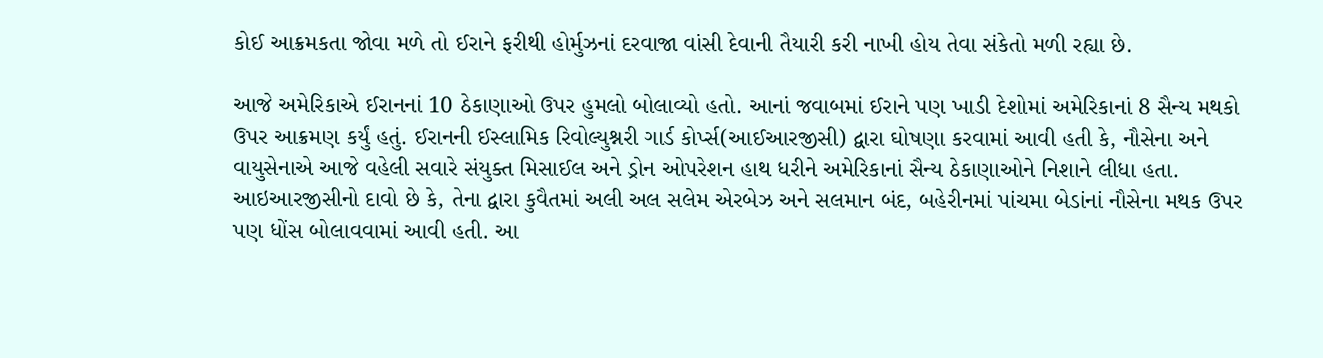કોઈ આક્રમકતા જોવા મળે તો ઈરાને ફરીથી હોર્મુઝનાં દરવાજા વાંસી દેવાની તૈયારી કરી નાખી હોય તેવા સંકેતો મળી રહ્યા છે.

આજે અમેરિકાએ ઈરાનનાં 10 ઠેકાણાઓ ઉપર હુમલો બોલાવ્યો હતો. આનાં જવાબમાં ઈરાને પણ ખાડી દેશોમાં અમેરિકાનાં 8 સૈન્ય મથકો ઉપર આક્રમણ કર્યું હતું. ઈરાનની ઈસ્લામિક રિવોલ્યુશ્નરી ગાર્ડ કોર્પ્સ(આઈઆરજીસી) દ્વારા ઘોષણા કરવામાં આવી હતી કે, નૌસેના અને વાયુસેનાએ આજે વહેલી સવારે સંયુક્ત મિસાઈલ અને ડ્રોન ઓપરેશન હાથ ધરીને અમેરિકાનાં સૈન્ય ઠેકાણાઓને નિશાને લીધા હતા. આઇઆરજીસીનો દાવો છે કે, તેના દ્વારા કુવૈતમાં અલી અલ સલેમ એરબેઝ અને સલમાન બંદ, બહેરીનમાં પાંચમા બેડાંનાં નૌસેના મથક ઉપર પણ ધોંસ બોલાવવામાં આવી હતી. આ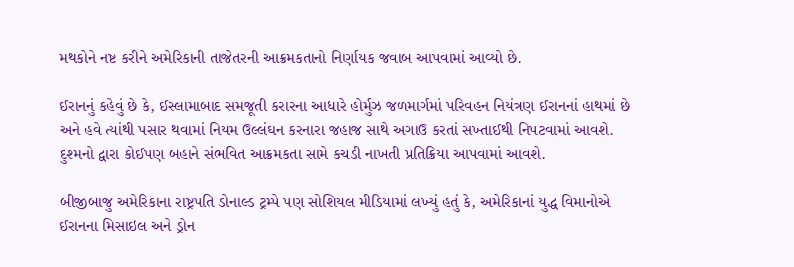મથકોને નષ્ટ કરીને અમેરિકાની તાજેતરની આક્રમકતાનો નિર્ણાયક જવાબ આપવામાં આવ્યો છે.

ઈરાનનું કહેવું છે કે, ઈસ્લામાબાદ સમજૂતી કરારના આધારે હોર્મુઝ જળમાર્ગમાં પરિવહન નિયંત્રણ ઈરાનનાં હાથમાં છે અને હવે ત્યાંથી પસાર થવામાં નિયમ ઉલ્લંઘન કરનારા જહાજ સાથે અગાઉ કરતાં સખ્તાઈથી નિપટવામાં આવશે. દુશ્મનો દ્વારા કોઈપણ બહાને સંભવિત આક્રમકતા સામે કચડી નાખતી પ્રતિક્રિયા આપવામાં આવશે.

બીજીબાજુ અમેરિકાના રાષ્ટ્રપતિ ડોનાલ્ડ ટ્રમ્પે પણ સોશિયલ મીડિયામાં લખ્યું હતું કે, અમેરિકાનાં યુદ્ધ વિમાનોએ ઈરાનના મિસાઇલ અને ડ્રોન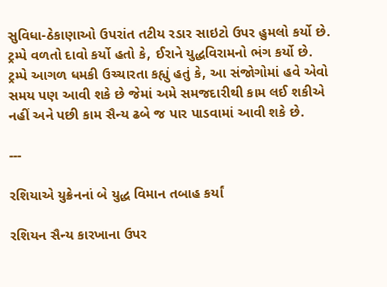સુવિધા-ઠેકાણાઓ ઉપરાંત તટીય રડાર સાઇટો ઉપર હુમલો કર્યો છે. ટ્રમ્પે વળતો દાવો કર્યો હતો કે, ઈરાને યુદ્ધવિરામનો ભંગ કર્યો છે. ટ્રમ્પે આગળ ધમકી ઉચ્ચારતા કહ્યું હતું કે, આ સંજોગોમાં હવે એવો સમય પણ આવી શકે છે જેમાં અમે સમજદારીથી કામ લઈ શકીએ નહીં અને પછી કામ સૈન્ય ઢબે જ પાર પાડવામાં આવી શકે છે.

---

રશિયાએ યુક્રેનનાં બે યુદ્ધ વિમાન તબાહ કર્યાં

રશિયન સૈન્ય કારખાના ઉપર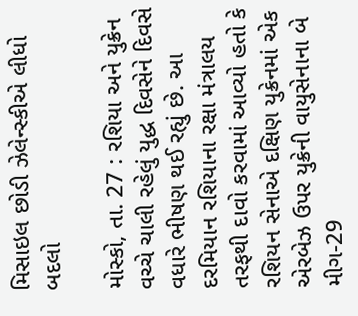મિસાઇલ છોડી ઝેલેન્સ્કીએ લીધો બદલો

મોસ્કો, તા. 27 : રશિયા અને યુક્રેન વચ્ચે ચાલી રહેલું યુદ્ધ દિવસેને દિવસે વધારે ભીષણ થઈ રહ્યું છે. આ દરમિયાન રશિયાના રક્ષા મંત્રાલય તરફથી દાવો કરવામાં આવ્યો હતો કે રશિયન સેનાએ દક્ષિણ યુક્રેનમાં એક એરબેઝ ઉપર યુક્રેની વાયુસેનાના બે મીગ-29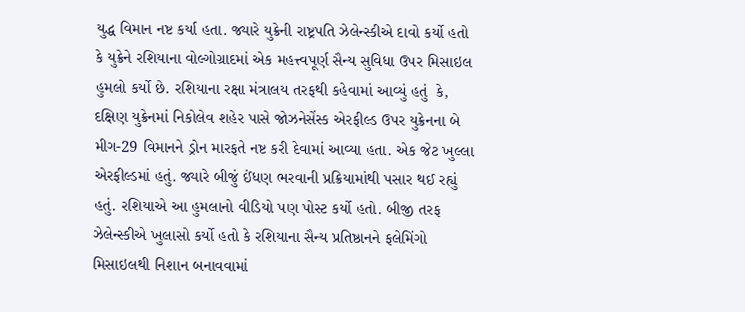યુદ્ધ વિમાન નષ્ટ કર્યા હતા. જ્યારે યુક્રેની રાષ્ટ્રપતિ ઝેલેન્સ્કીએ દાવો કર્યો હતો કે યુક્રેને રશિયાના વોલ્ગોગ્રાદમાં એક મહત્ત્વપૂર્ણ સૈન્ય સુવિધા ઉપર મિસાઇલ હુમલો કર્યો છે. રશિયાના રક્ષા મંત્રાલય તરફથી કહેવામાં આવ્યું હતું  કે, દક્ષિણ યુક્રેનમાં નિકોલેવ શહેર પાસે જોઝનેસેંસ્ક એરફીલ્ડ ઉપર યુક્રેનના બે મીગ-29 વિમાનને ડ્રોન મારફતે નષ્ટ કરી દેવામાં આવ્યા હતા. એક જેટ ખુલ્લા એરફીલ્ડમાં હતું. જ્યારે બીજું ઈંધણ ભરવાની પ્રક્રિયામાંથી પસાર થઈ રહ્યું હતું. રશિયાએ આ હુમલાનો વીડિયો પણ પોસ્ટ કર્યો હતો. બીજી તરફ ઝેલેન્સ્કીએ ખુલાસો કર્યો હતો કે રશિયાના સૈન્ય પ્રતિષ્ઠાનને ફલેમિંગો મિસાઇલથી નિશાન બનાવવામાં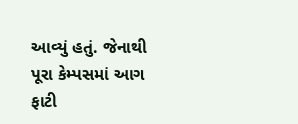આવ્યું હતું. જેનાથી પૂરા કેમ્પસમાં આગ ફાટી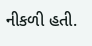નીકળી હતી.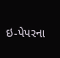ઇ-પેપરના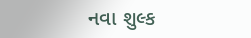નવા શુલ્ક